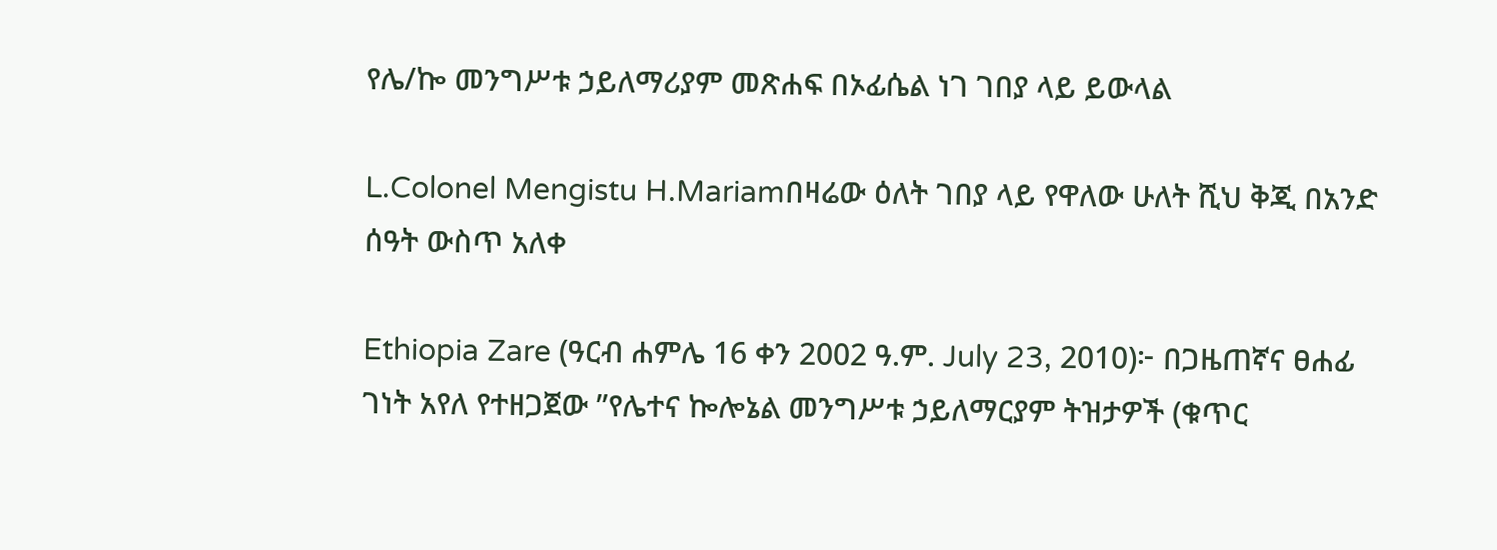የሌ/ኰ መንግሥቱ ኃይለማሪያም መጽሐፍ በኦፊሴል ነገ ገበያ ላይ ይውላል

L.Colonel Mengistu H.Mariamበዛሬው ዕለት ገበያ ላይ የዋለው ሁለት ሺህ ቅጂ በአንድ ሰዓት ውስጥ አለቀ

Ethiopia Zare (ዓርብ ሐምሌ 16 ቀን 2002 ዓ.ም. July 23, 2010)፦ በጋዜጠኛና ፀሐፊ ገነት አየለ የተዘጋጀው ”የሌተና ኰሎኔል መንግሥቱ ኃይለማርያም ትዝታዎች (ቁጥር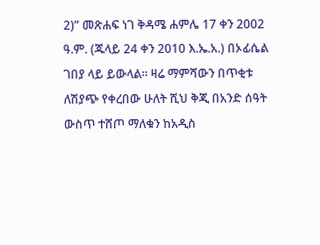2)” መጽሐፍ ነገ ቅዳሜ ሐምሌ 17 ቀን 2002 ዓ.ም. (ጁላይ 24 ቀን 2010 እ.ኤ.አ.) በኦፊሴል ገበያ ላይ ይውላል። ዛሬ ማምሻውን በጥቂቱ ለሽያጭ የቀረበው ሁለት ሺህ ቅጂ በአንድ ሰዓት ውስጥ ተሸጦ ማለቁን ከአዲስ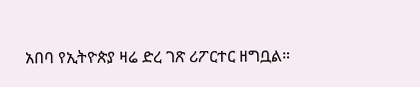አበባ የኢትዮጵያ ዛሬ ድረ ገጽ ሪፖርተር ዘግቧል።